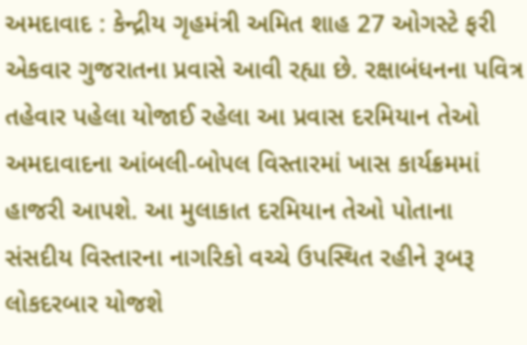અમદાવાદ : કેન્દ્રીય ગૃહમંત્રી અમિત શાહ 27 ઓગસ્ટે ફરી એકવાર ગુજરાતના પ્રવાસે આવી રહ્યા છે. રક્ષાબંધનના પવિત્ર તહેવાર પહેલા યોજાઈ રહેલા આ પ્રવાસ દરમિયાન તેઓ અમદાવાદના આંબલી-બોપલ વિસ્તારમાં ખાસ કાર્યક્રમમાં હાજરી આપશે. આ મુલાકાત દરમિયાન તેઓ પોતાના સંસદીય વિસ્તારના નાગરિકો વચ્ચે ઉપસ્થિત રહીને રૂબરૂ લોકદરબાર યોજશે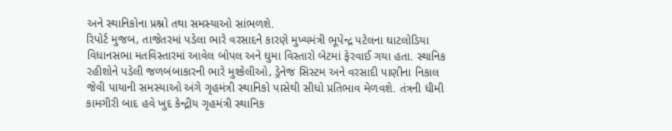અને સ્થાનિકોના પ્રશ્નો તથા સમસ્યાઓ સાંભળશે.
રિપોર્ટ મુજબ, તાજેતરમાં પડેલા ભારે વરસાદને કારણે મુખ્યમંત્રી ભૂપેન્દ્ર પટેલના ઘાટલોડિયા વિધાનસભા મતવિસ્તારમાં આવેલ બોપલ અને ઘુમા વિસ્તારો બેટમાં ફેરવાઈ ગયા હતા. સ્થાનિક રહીશોને પડેલી જળબંબાકારની ભારે મુશ્કેલીઓ, ડ્રેનેજ સિસ્ટમ અને વરસાદી પાણીના નિકાલ જેવી પાયાની સમસ્યાઓ અંગે ગૃહમંત્રી સ્થાનિકો પાસેથી સીધો પ્રતિભાવ મેળવશે. તંત્રની ધીમી કામગીરી બાદ હવે ખુદ કેન્દ્રીય ગૃહમંત્રી સ્થાનિક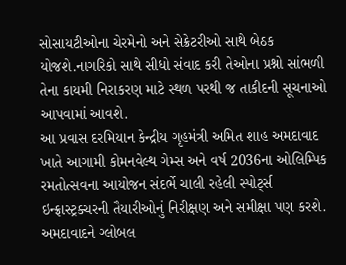સોસાયટીઓના ચેરમેનો અને સેક્રેટરીઓ સાથે બેઠક યોજશે.નાગરિકો સાથે સીધો સંવાદ કરી તેઓના પ્રશ્નો સાંભળી તેના કાયમી નિરાકરણ માટે સ્થળ પરથી જ તાકીદની સૂચનાઓ આપવામાં આવશે.
આ પ્રવાસ દરમિયાન કેન્દ્રીય ગૃહમંત્રી અમિત શાહ અમદાવાદ ખાતે આગામી કોમનવેલ્થ ગેમ્સ અને વર્ષ 2036ના ઓલિમ્પિક રમતોત્સવના આયોજન સંદર્ભે ચાલી રહેલી સ્પોર્ટ્સ ઇન્ફ્રાસ્ટ્રક્ચરની તૈયારીઓનું નિરીક્ષણ અને સમીક્ષા પણ કરશે. અમદાવાદને ગ્લોબલ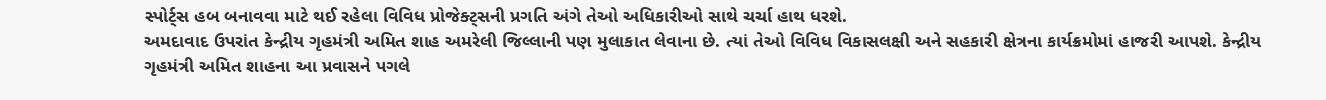સ્પોર્ટ્સ હબ બનાવવા માટે થઈ રહેલા વિવિધ પ્રોજેક્ટ્સની પ્રગતિ અંગે તેઓ અધિકારીઓ સાથે ચર્ચા હાથ ધરશે.
અમદાવાદ ઉપરાંત કેન્દ્રીય ગૃહમંત્રી અમિત શાહ અમરેલી જિલ્લાની પણ મુલાકાત લેવાના છે. ત્યાં તેઓ વિવિધ વિકાસલક્ષી અને સહકારી ક્ષેત્રના કાર્યક્રમોમાં હાજરી આપશે. કેન્દ્રીય ગૃહમંત્રી અમિત શાહના આ પ્રવાસને પગલે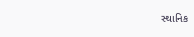સ્થાનિક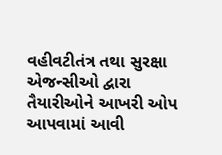વહીવટીતંત્ર તથા સુરક્ષા એજન્સીઓ દ્વારા તૈયારીઓને આખરી ઓપ આપવામાં આવી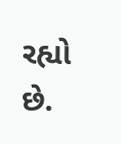રહ્યો છે.